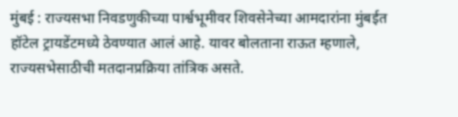मुंबई : राज्यसभा निवडणुकीच्या पार्श्वभूमीवर शिवसेनेच्या आमदारांना मुंबईत हॉटेल ट्रायडेंटमध्ये ठेवण्यात आलं आहे. यावर बोलताना राऊत म्हणाले, राज्यसभेसाठीची मतदानप्रक्रिया तांत्रिक असते.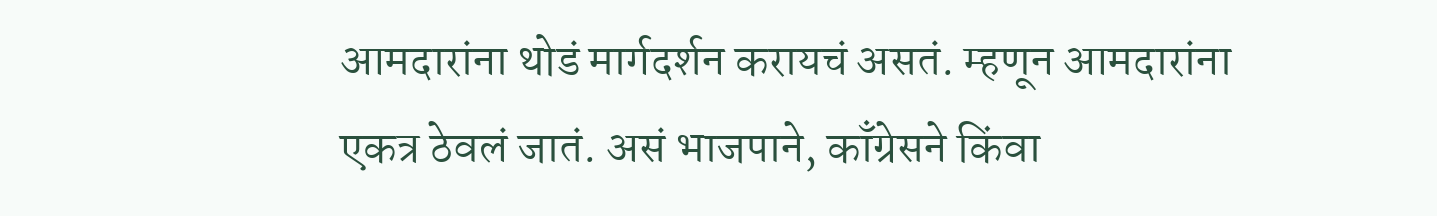आमदारांना थोडं मार्गदर्शन करायचं असतं. म्हणून आमदारांना एकत्र ठेवलं जातं. असं भाजपाने, काँग्रेसने किंवा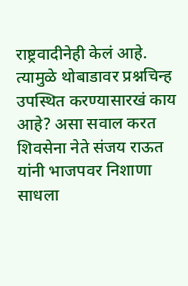राष्ट्रवादीनेही केलं आहे. त्यामुळे थोबाडावर प्रश्नचिन्ह उपस्थित करण्यासारखं काय आहे? असा सवाल करत शिवसेना नेते संजय राऊत यांनी भाजपवर निशाणा साधला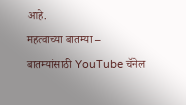आहे.
महत्वाच्या बातम्या –
बातम्यांसाठी YouTube चॅनेल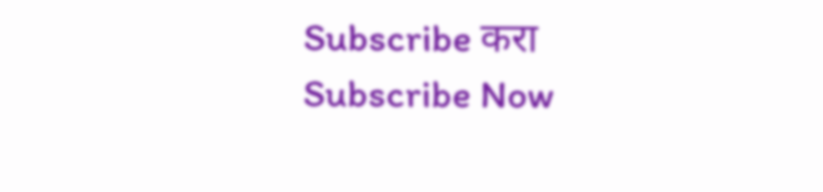Subscribe करा
Subscribe Now